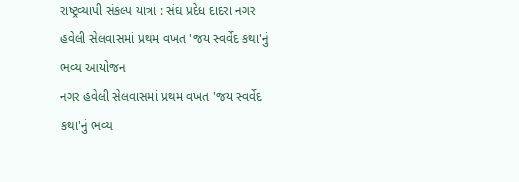રાષ્ટ્રવ્યાપી સંકલ્પ યાત્રા : સંઘ પ્રદેધ દાદરા નગર હવેલી સેલવાસમાં પ્રથમ વખત 'જય સ્વર્વેદ કથા'નું ભવ્ય આયોજન
નગર હવેલી સેલવાસમાં પ્રથમ વખત 'જય સ્વર્વેદ કથા'નું ભવ્ય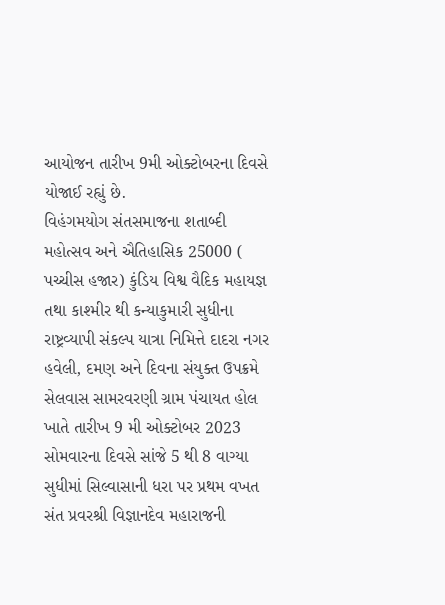આયોજન તારીખ 9મી ઓક્ટોબરના દિવસે યોજાઈ રહ્યું છે.
વિહંગમયોગ સંતસમાજના શતાબ્દી મહોત્સવ અને ઐતિહાસિક 25000 ( પચ્ચીસ હજાર) કુંડિય વિશ્વ વૈદિક મહાયજ્ઞ તથા કાશ્મીર થી કન્યાકુમારી સુધીના રાષ્ટ્રવ્યાપી સંકલ્પ યાત્રા નિમિત્તે દાદરા નગર હવેલી, દમણ અને દિવના સંયુક્ત ઉપક્રમે સેલવાસ સામરવરણી ગ્રામ પંચાયત હોલ ખાતે તારીખ 9 મી ઓક્ટોબર 2023 સોમવારના દિવસે સાંજે 5 થી 8 વાગ્યા સુધીમાં સિલ્વાસાની ધરા પર પ્રથમ વખત સંત પ્રવરશ્રી વિજ્ઞાનદેવ મહારાજની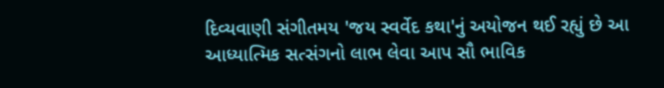દિવ્યવાણી સંગીતમય 'જય સ્વર્વેદ કથા'નું અયોજન થઈ રહ્યું છે આ આધ્યાત્મિક સત્સંગનો લાભ લેવા આપ સૌ ભાવિક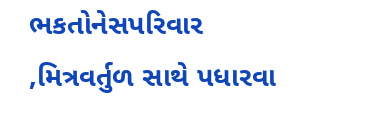ભકતોનેસપરિવાર ,મિત્રવર્તુળ સાથે પધારવા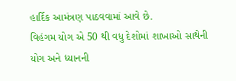હાર્દિક આમંત્રણ પાઠવવામાં આવે છે.
વિહંગમ યોગ એ 50 થી વધુ દેશોમાં શાખાઓ સાથેની યોગ અને ધ્યાનની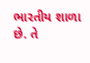ભારતીય શાળા છે. તે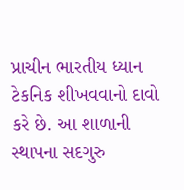પ્રાચીન ભારતીય ધ્યાન ટેકનિક શીખવવાનો દાવો કરે છે. આ શાળાની સ્થાપના સદગુરુ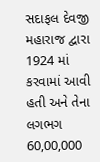સદાફલ દેવજી મહારાજ દ્વારા 1924 માં કરવામાં આવી હતી અને તેના લગભગ 60,00,000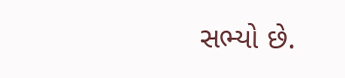સભ્યો છે.